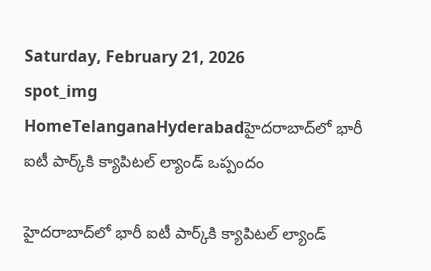Saturday, February 21, 2026
spot_img
HomeTelanganaHyderabadహైదరాబాద్‌లో భారీ ఐటీ పార్క్‌కి క్యాపిటల్ ల్యాండ్ ఒప్పందం

హైదరాబాద్‌లో భారీ ఐటీ పార్క్‌కి క్యాపిటల్ ల్యాండ్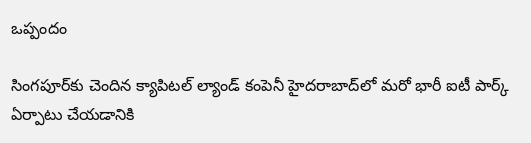ఒప్పందం

సింగపూర్‌కు చెందిన క్యాపిటల్ ల్యాండ్ కంపెనీ హైదరాబాద్‌లో మరో భారీ ఐటీ పార్క్ ఏర్పాటు చేయడానికి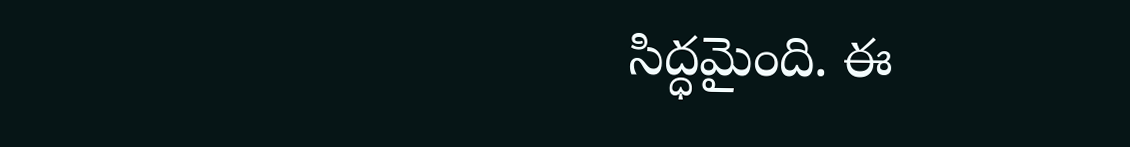సిద్ధమైంది. ఈ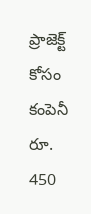ప్రాజెక్ట్ కోసం కంపెనీ రూ. 450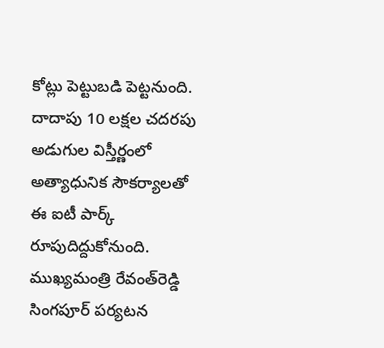కోట్లు పెట్టుబడి పెట్టనుంది. దాదాపు 10 లక్షల చదరపు అడుగుల విస్తీర్ణంలో అత్యాధునిక సౌకర్యాలతో ఈ ఐటీ పార్క్ రూపుదిద్దుకోనుంది. ముఖ్యమంత్రి రేవంత్‌రెడ్డి సింగపూర్ పర్యటన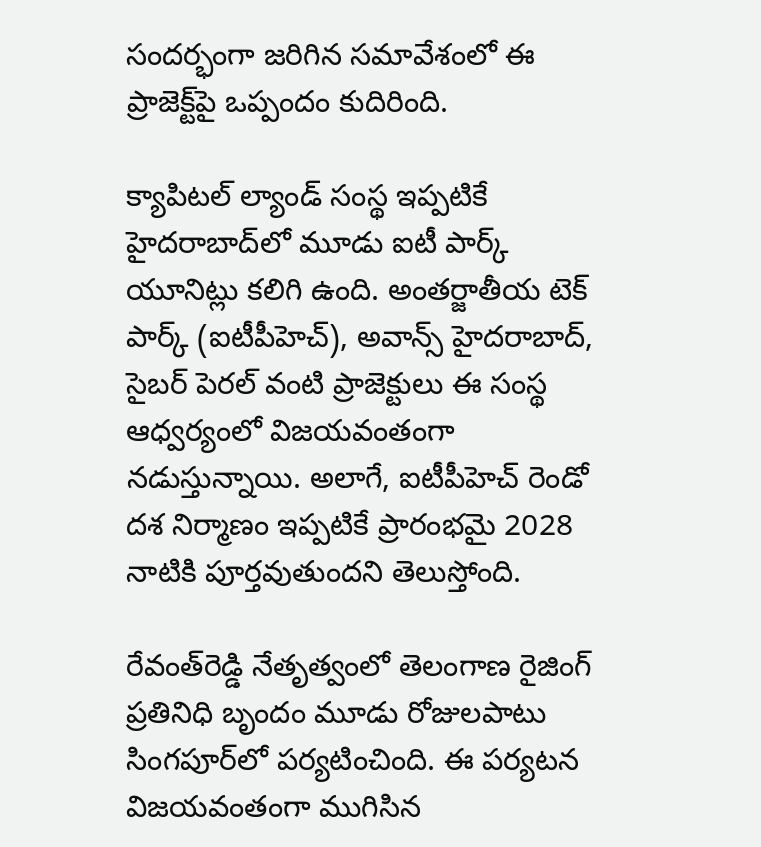సందర్భంగా జరిగిన సమావేశంలో ఈ ప్రాజెక్ట్‌పై ఒప్పందం కుదిరింది.

క్యాపిటల్ ల్యాండ్ సంస్థ ఇప్పటికే హైదరాబాద్‌లో మూడు ఐటీ పార్క్ యూనిట్లు కలిగి ఉంది. అంతర్జాతీయ టెక్ పార్క్ (ఐటీపీహెచ్), అవాన్స్ హైదరాబాద్, సైబర్ పెరల్ వంటి ప్రాజెక్టులు ఈ సంస్థ ఆధ్వర్యంలో విజయవంతంగా నడుస్తున్నాయి. అలాగే, ఐటీపీహెచ్ రెండో దశ నిర్మాణం ఇప్పటికే ప్రారంభమై 2028 నాటికి పూర్తవుతుందని తెలుస్తోంది.

రేవంత్‌రెడ్డి నేతృత్వంలో తెలంగాణ రైజింగ్ ప్రతినిధి బృందం మూడు రోజులపాటు సింగపూర్‌లో పర్యటించింది. ఈ పర్యటన విజయవంతంగా ముగిసిన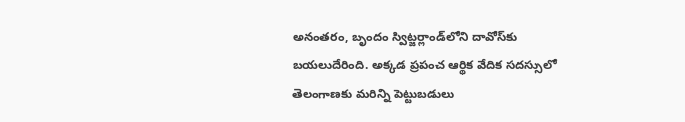అనంతరం, బృందం స్విట్జర్లాండ్‌లోని దావోస్‌కు బయలుదేరింది. అక్కడ ప్రపంచ ఆర్థిక వేదిక సదస్సులో తెలంగాణకు మరిన్ని పెట్టుబడులు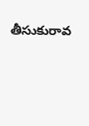తీసుకురావ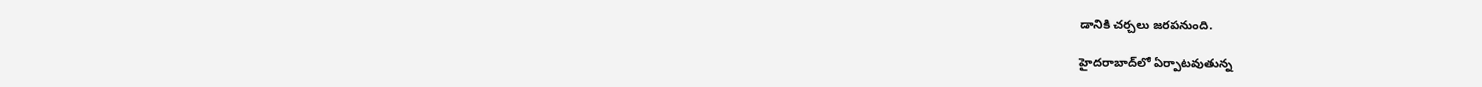డానికి చర్చలు జరపనుంది.

హైదరాబాద్‌లో ఏర్పాటవుతున్న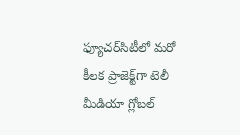ఫ్యూచర్‌సిటీలో మరో కీలక ప్రాజెక్ట్‌గా టెలీ మీడియా గ్లోబల్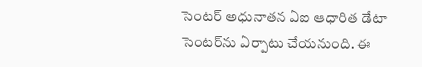సెంటర్ అధునాతన ఏఐ ఆధారిత డేటా సెంటర్‌ను ఏర్పాటు చేయనుంది. ఈ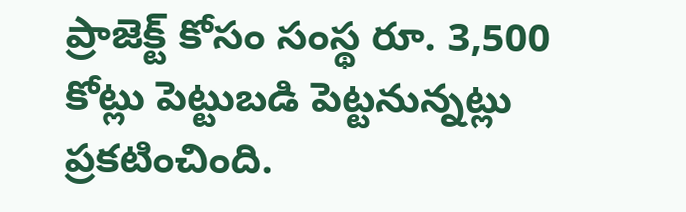ప్రాజెక్ట్ కోసం సంస్థ రూ. 3,500 కోట్లు పెట్టుబడి పెట్టనున్నట్లు ప్రకటించింది.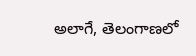అలాగే, తెలంగాణలో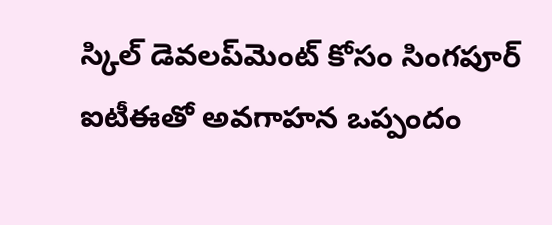స్కిల్ డెవలప్‌మెంట్ కోసం సింగపూర్ ఐటీఈతో అవగాహన ఒప్పందం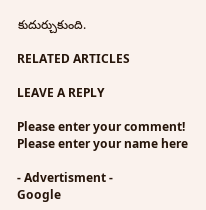కుదుర్చుకుంది.

RELATED ARTICLES

LEAVE A REPLY

Please enter your comment!
Please enter your name here

- Advertisment -
Google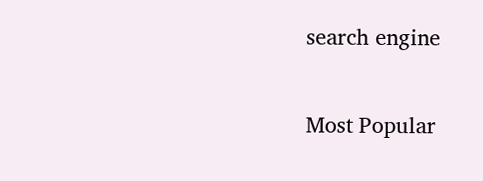search engine

Most Popular